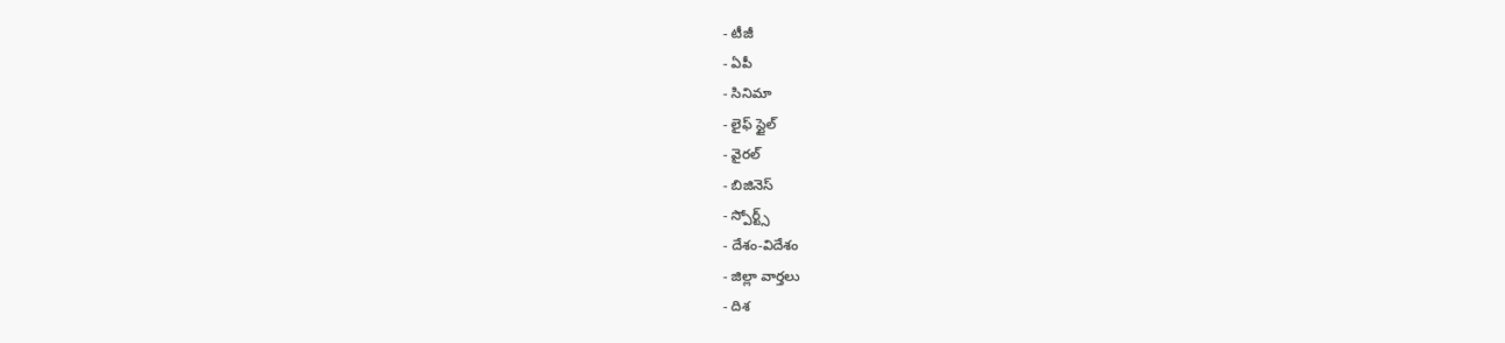- టీజీ
- ఏపీ
- సినిమా
- లైఫ్ స్టైల్
- వైరల్
- బిజినెస్
- స్పోర్ట్స్
- దేశం-విదేశం
- జిల్లా వార్తలు
- దిశ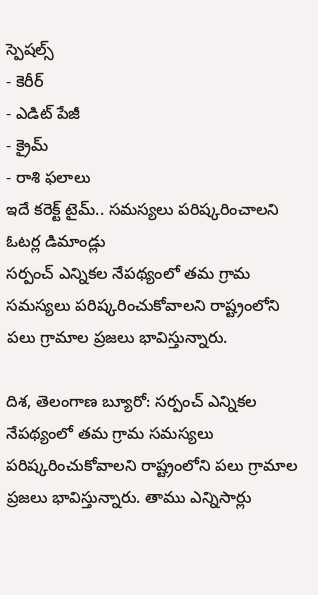స్పెషల్స్
- కెరీర్
- ఎడిట్ పేజీ
- క్రైమ్
- రాశి ఫలాలు
ఇదే కరెక్ట్ టైమ్.. సమస్యలు పరిష్కరించాలని ఓటర్ల డిమాండ్లు
సర్పంచ్ ఎన్నికల నేపథ్యంలో తమ గ్రామ సమస్యలు పరిష్కరించుకోవాలని రాష్ట్రంలోని పలు గ్రామాల ప్రజలు భావిస్తున్నారు.

దిశ, తెలంగాణ బ్యూరో: సర్పంచ్ ఎన్నికల నేపథ్యంలో తమ గ్రామ సమస్యలు పరిష్కరించుకోవాలని రాష్ట్రంలోని పలు గ్రామాల ప్రజలు భావిస్తున్నారు. తాము ఎన్నిసార్లు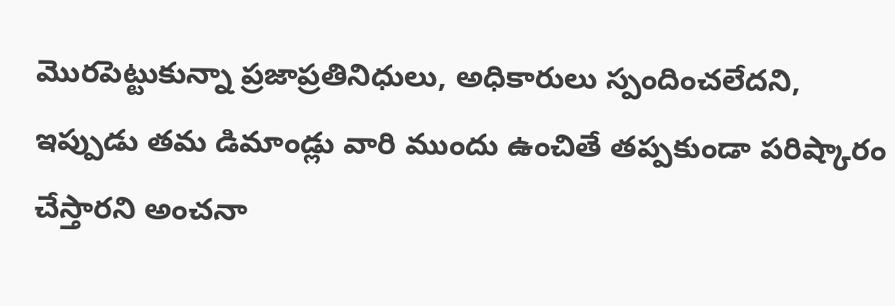మొరపెట్టుకున్నా ప్రజాప్రతినిధులు, అధికారులు స్పందించలేదని, ఇప్పుడు తమ డిమాండ్లు వారి ముందు ఉంచితే తప్పకుండా పరిష్కారం చేస్తారని అంచనా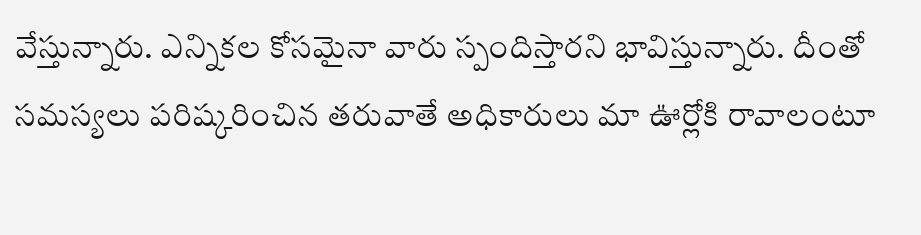వేస్తున్నారు. ఎన్నికల కోసమైనా వారు స్పందిస్తారని భావిస్తున్నారు. దీంతో సమస్యలు పరిష్కరించిన తరువాతే అధికారులు మా ఊర్లోకి రావాలంటూ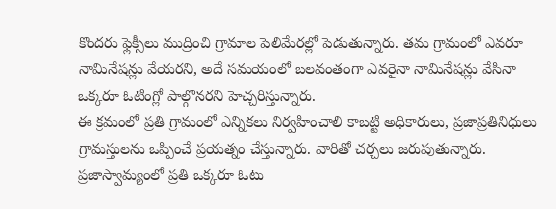కొందరు ఫ్లెక్సీలు ముద్రించి గ్రామాల పెలిమేరల్లో పెడుతున్నారు. తమ గ్రామంలో ఎవరూ నామినేషన్లు వేయరని, అదే సమయంలో బలవంతంగా ఎవరైనా నామినేషన్లు వేసినా ఒక్కరూ ఓటింగ్లో పాల్గొనరని హెచ్చరిస్తున్నారు.
ఈ క్రమంలో ప్రతి గ్రామంలో ఎన్నికలు నిర్వహించాలి కాబట్టి అధికారులు, ప్రజాప్రతినిధులు గ్రామస్తులను ఒప్పించే ప్రయత్నం చేస్తున్నారు. వారితో చర్చలు జరుపుతున్నారు. ప్రజాస్వామ్యంలో ప్రతి ఒక్కరూ ఓటు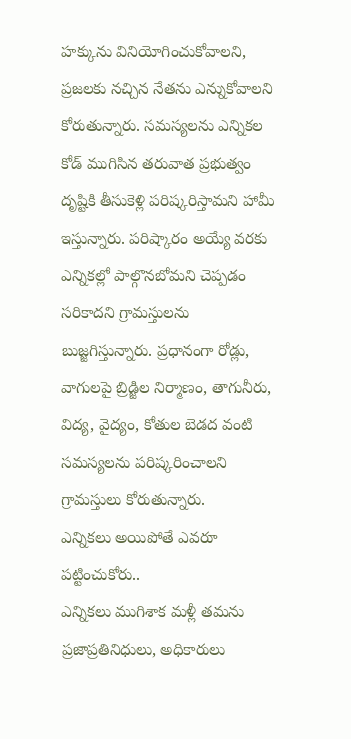హక్కును వినియోగించుకోవాలని, ప్రజలకు నచ్చిన నేతను ఎన్నుకోవాలని కోరుతున్నారు. సమస్యలను ఎన్నికల కోడ్ ముగిసిన తరువాత ప్రభుత్వం దృష్టికి తీసుకెళ్లి పరిష్కరిస్తామని హామీ ఇస్తున్నారు. పరిష్కారం అయ్యే వరకు ఎన్నికల్లో పాల్గొనబోమని చెప్పడం సరికాదని గ్రామస్తులను బుజ్జగిస్తున్నారు. ప్రధానంగా రోడ్లు, వాగులపై బ్రిడ్జిల నిర్మాణం, తాగునీరు, విద్య, వైద్యం, కోతుల బెడద వంటి సమస్యలను పరిష్కరించాలని గ్రామస్తులు కోరుతున్నారు.
ఎన్నికలు అయిపోతే ఎవరూ పట్టించుకోరు..
ఎన్నికలు ముగిశాక మళ్లీ తమను ప్రజాప్రతినిధులు, అధికారులు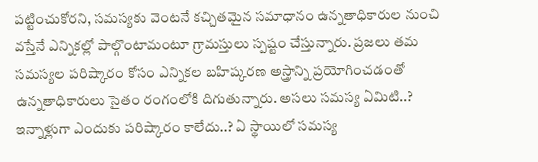పట్టించుకోరని, సమస్యకు వెంటనే కచ్చితమైన సమాధానం ఉన్నతాధికారుల నుంచి వస్తేనే ఎన్నికల్లో పాల్గొంటామంటూ గ్రామస్తులు స్పష్టం చేస్తున్నారు. ప్రజలు తమ సమస్యల పరిష్కారం కోసం ఎన్నికల బహిష్కరణ అస్త్రాన్ని ప్రయోగించడంతో ఉన్నతాధికారులు సైతం రంగంలోకి దిగుతున్నారు. అసలు సమస్య ఏమిటి..? ఇన్నాళ్లుగా ఎందుకు పరిష్కారం కాలేదు..? ఏ స్థాయిలో సమస్య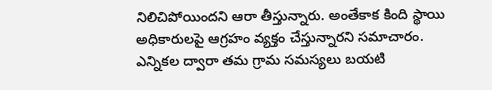నిలిచిపోయిందని ఆరా తీస్తున్నారు. అంతేకాక కింది స్థాయి అధికారులపై ఆగ్రహం వ్యక్తం చేస్తున్నారని సమాచారం. ఎన్నికల ద్వారా తమ గ్రామ సమస్యలు బయటి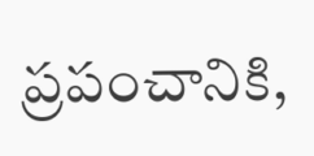ప్రపంచానికి,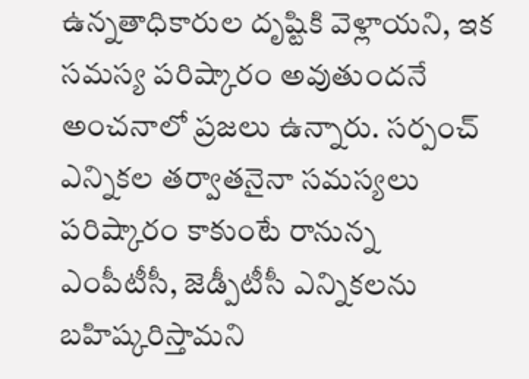ఉన్నతాధికారుల దృష్టికి వెళ్లాయని, ఇక సమస్య పరిష్కారం అవుతుందనే అంచనాలో ప్రజలు ఉన్నారు. సర్పంచ్ ఎన్నికల తర్వాతనైనా సమస్యలు పరిష్కారం కాకుంటే రానున్న ఎంపీటీసీ, జెడ్పీటీసీ ఎన్నికలను బహిష్కరిస్తామని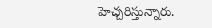హెచ్చరిస్తున్నారు.